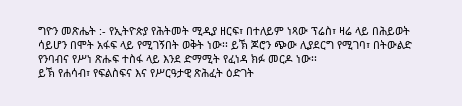ግዮን መጽሔት :- የኢትዮጵያ የሕትመት ሚዲያ ዘርፍ፣ በተለይም ነጻው ፕሬስ፣ ዛሬ ላይ በሕይወት ሳይሆን በሞት አፋፍ ላይ የሚገኝበት ወቅት ነው፡፡ ይኽ ጆሮን ጭው ሊያደርግ የሚገባ፣ በትውልድ የንባብና የሥነ ጽሑፍ ተስፋ ላይ እንደ ድማሚት የፈነዳ ክፉ መርዶ ነው፡፡
ይኽ የሐሳብ፣ የፍልስፍና እና የሥርዓታዊ ጽሕፈት ዕድገት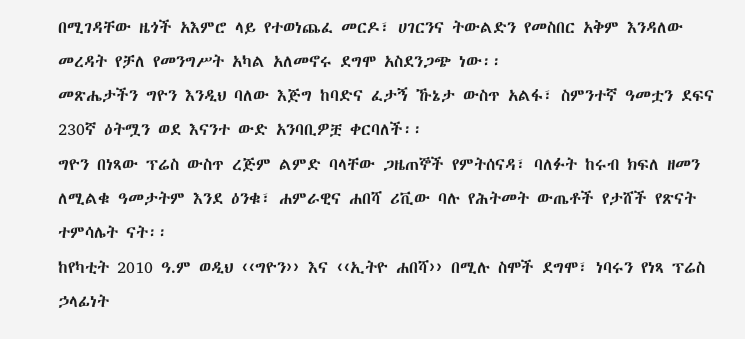በሚገዳቸው ዜጎች አእምሮ ላይ የተወነጨፈ መርዶ፣ ሀገርንና ትውልድን የመስበር አቅም እንዳለው መረዳት የቻለ የመንግሥት አካል አለመኖሩ ደግሞ አስደንጋጭ ነው፡፡
መጽሔታችን ግዮን እንዲህ ባለው እጅግ ከባድና ፈታኝ ኹኔታ ውስጥ አልፋ፣ ስምንተኛ ዓመቷን ደፍና 230ኛ ዕትሟን ወደ እናንተ ውድ አንባቢዎቿ ቀርባለች፡፡
ግዮን በነጻው ፕሬስ ውስጥ ረጅም ልምድ ባላቸው ጋዜጠኞች የምትሰናዳ፣ ባለፉት ከሩብ ክፍለ ዘመን ለሚልቁ ዓመታትም እንደ ዕንቁ፣ ሐምራዊና ሐበሻ ሪቪው ባሉ የሕትመት ውጤቶች የታሸች የጽናት ተምሳሌት ናት፡፡
ከየካቲት 2010 ዓ.ም ወዲህ ‹‹ግዮን›› እና ‹‹ኢትዮ ሐበሻ›› በሚሉ ስሞች ደግሞ፣ ነባሩን የነጻ ፕሬስ ኃላፊነት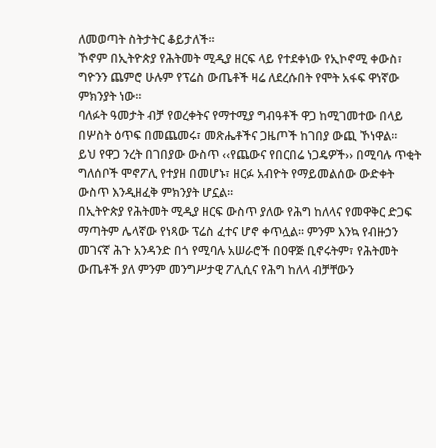ለመወጣት ስትታትር ቆይታለች፡፡
ኾኖም በኢትዮጵያ የሕትመት ሚዲያ ዘርፍ ላይ የተደቀነው የኢኮኖሚ ቀውስ፣ ግዮንን ጨምሮ ሁሉም የፕሬስ ውጤቶች ዛሬ ለደረሱበት የሞት አፋፍ ዋነኛው ምክንያት ነው፡፡
ባለፉት ዓመታት ብቻ የወረቀትና የማተሚያ ግብዓቶች ዋጋ ከሚገመተው በላይ በሦስት ዕጥፍ በመጨመሩ፣ መጽሔቶችና ጋዜጦች ከገበያ ውጪ ኾነዋል፡፡
ይህ የዋጋ ንረት በገበያው ውስጥ ‹‹የጨውና የበርበሬ ነጋዴዎች›› በሚባሉ ጥቂት ግለሰቦች ሞኖፖሊ የተያዘ በመሆኑ፣ ዘርፉ አብዮት የማይመልሰው ውድቀት ውስጥ እንዲዘፈቅ ምክንያት ሆኗል፡፡
በኢትዮጵያ የሕትመት ሚዲያ ዘርፍ ውስጥ ያለው የሕግ ከለላና የመዋቅር ድጋፍ ማጣትም ሌላኛው የነጻው ፕሬስ ፈተና ሆኖ ቀጥሏል፡፡ ምንም እንኳ የብዙኃን መገናኛ ሕጉ አንዳንድ በጎ የሚባሉ አሠራሮች በዐዋጅ ቢኖሩትም፣ የሕትመት ውጤቶች ያለ ምንም መንግሥታዊ ፖሊሲና የሕግ ከለላ ብቻቸውን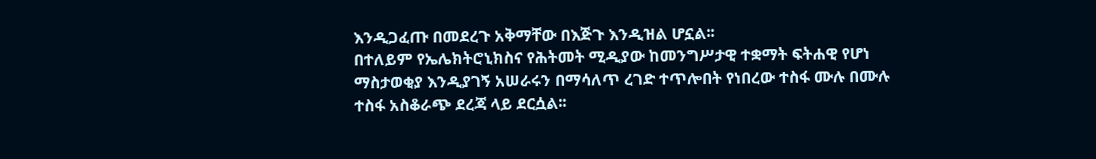እንዲጋፈጡ በመደረጉ አቅማቸው በእጅጉ እንዲዝል ሆኗል፡፡
በተለይም የኤሌክትሮኒክስና የሕትመት ሚዲያው ከመንግሥታዊ ተቋማት ፍትሐዊ የሆነ ማስታወቂያ እንዲያገኝ አሠራሩን በማሳለጥ ረገድ ተጥሎበት የነበረው ተስፋ ሙሉ በሙሉ ተስፋ አስቆራጭ ደረጃ ላይ ደርሷል፡፡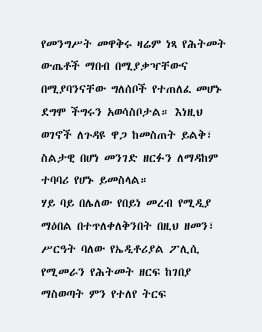የመንግሥት መዋቅሩ ዛሬም ነጻ የሕትመት ውጤቶች ማበብ በሚያቃዣቸውና በሚያባንናቸው ግለሰቦች የተጠለፈ መሆኑ ደግሞ ችግሩን አወሳስቦታል። እነዚህ ወገኖች ለጉዳዩ ዋጋ ከመስጠት ይልቅ፣ ስልታዊ በሆነ መንገድ ዘርፉን ለማዳከም ተባባሪ የሆኑ ይመስላል።
ሃይ ባይ በሌለው የበይነ መረብ የሚዲያ ማዕበል በተጥለቀለቅንበት በዚህ ዘመን፣ ሥርዓት ባለው የኤዲቶሪያል ፖሊሲ የሚመራን የሕትመት ዘርፍ ከገበያ ማስወጣት ምን የተለየ ትርፍ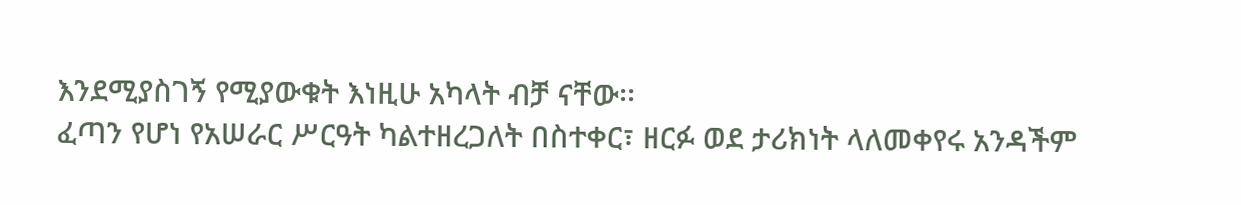እንደሚያስገኝ የሚያውቁት እነዚሁ አካላት ብቻ ናቸው፡፡
ፈጣን የሆነ የአሠራር ሥርዓት ካልተዘረጋለት በስተቀር፣ ዘርፉ ወደ ታሪክነት ላለመቀየሩ አንዳችም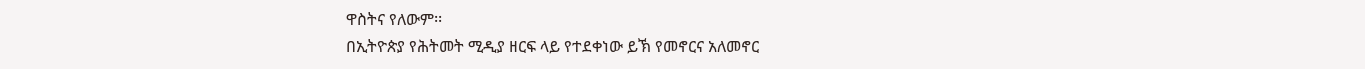ዋስትና የለውም፡፡
በኢትዮጵያ የሕትመት ሚዲያ ዘርፍ ላይ የተደቀነው ይኽ የመኖርና አለመኖር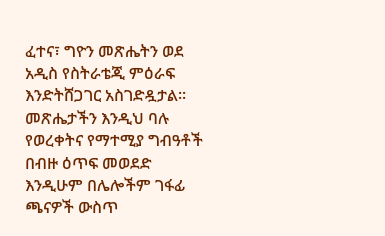ፈተና፣ ግዮን መጽሔትን ወደ አዲስ የስትራቴጂ ምዕራፍ እንድትሸጋገር አስገድዷታል፡፡
መጽሔታችን እንዲህ ባሉ የወረቀትና የማተሚያ ግብዓቶች በብዙ ዕጥፍ መወደድ እንዲሁም በሌሎችም ገፋፊ ጫናዎች ውስጥ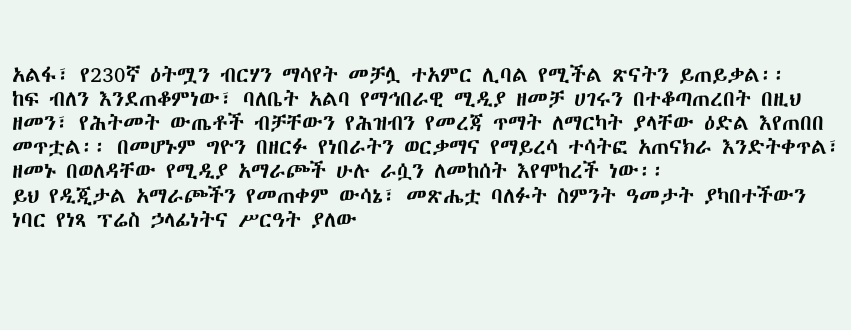አልፋ፣ የ230ኛ ዕትሟን ብርሃን ማሳየት መቻሏ ተአምር ሊባል የሚችል ጽናትን ይጠይቃል፡፡
ከፍ ብለን እንደጠቆምነው፣ ባለቤት አልባ የማኅበራዊ ሚዲያ ዘመቻ ሀገሩን በተቆጣጠረበት በዚህ ዘመን፣ የሕትመት ውጤቶች ብቻቸውን የሕዝብን የመረጃ ጥማት ለማርካት ያላቸው ዕድል እየጠበበ መጥቷል፡፡ በመሆኑም ግዮን በዘርፉ የነበራትን ወርቃማና የማይረሳ ተሳትፎ አጠናክራ እንድትቀጥል፣ ዘመኑ በወለዳቸው የሚዲያ አማራጮች ሁሉ ራሷን ለመከሰት እየሞከረች ነው፡፡
ይህ የዲጂታል አማራጮችን የመጠቀም ውሳኔ፣ መጽሔቷ ባለፉት ስምንት ዓመታት ያካበተችውን ነባር የነጻ ፕሬስ ኃላፊነትና ሥርዓት ያለው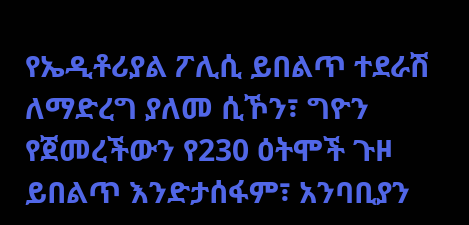የኤዲቶሪያል ፖሊሲ ይበልጥ ተደራሽ ለማድረግ ያለመ ሲኾን፣ ግዮን የጀመረችውን የ230 ዕትሞች ጉዞ ይበልጥ እንድታሰፋም፣ አንባቢያን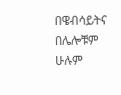በዌብሳይትና በሌሎቹም ሁሉም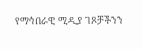የማኅበራዊ ሚዲያ ገጾቻችንን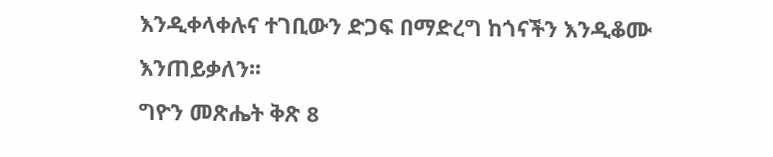እንዲቀላቀሉና ተገቢውን ድጋፍ በማድረግ ከጎናችን እንዲቆሙ እንጠይቃለን፡፡
ግዮን መጽሔት ቅጽ 8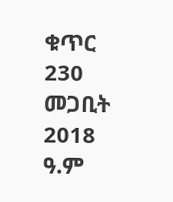ቁጥር 230 መጋቢት 2018 ዓ.ም